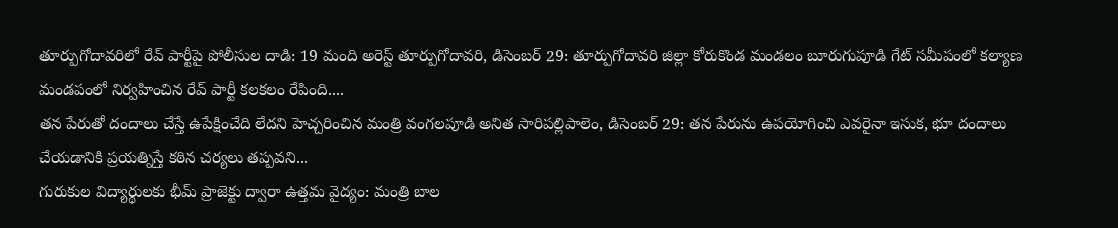తూర్పుగోదావరిలో రేవ్ పార్టీపై పోలీసుల దాడి: 19 మంది అరెస్ట్ తూర్పుగోదావరి, డిసెంబర్ 29: తూర్పుగోదావరి జిల్లా కోరుకొండ మండలం బూరుగుపూడి గేట్ సమీపంలో కల్యాణ మండపంలో నిర్వహించిన రేవ్ పార్టీ కలకలం రేపింది....
తన పేరుతో దందాలు చేస్తే ఉపేక్షించేది లేదని హెచ్చరించిన మంత్రి వంగలపూడి అనిత సారిపల్లిపాలెం, డిసెంబర్ 29: తన పేరును ఉపయోగించి ఎవరైనా ఇసుక, భూ దందాలు చేయడానికి ప్రయత్నిస్తే కఠిన చర్యలు తప్పవని...
గురుకుల విద్యార్థులకు భీమ్ ప్రాజెక్టు ద్వారా ఉత్తమ వైద్యం: మంత్రి బాల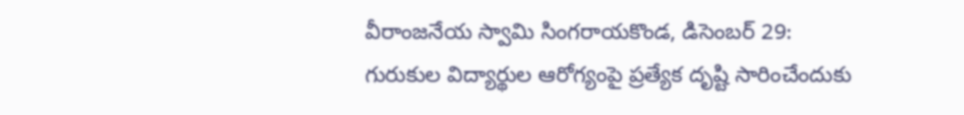వీరాంజనేయ స్వామి సింగరాయకొండ, డిసెంబర్ 29: గురుకుల విద్యార్థుల ఆరోగ్యంపై ప్రత్యేక దృష్టి సారించేందుకు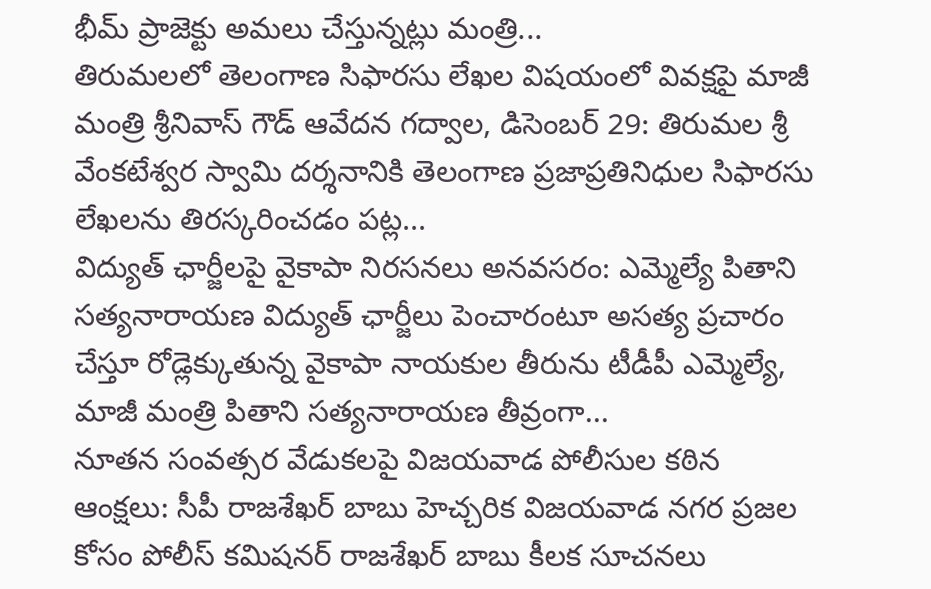భీమ్ ప్రాజెక్టు అమలు చేస్తున్నట్లు మంత్రి...
తిరుమలలో తెలంగాణ సిఫారసు లేఖల విషయంలో వివక్షపై మాజీ మంత్రి శ్రీనివాస్ గౌడ్ ఆవేదన గద్వాల, డిసెంబర్ 29: తిరుమల శ్రీ వేంకటేశ్వర స్వామి దర్శనానికి తెలంగాణ ప్రజాప్రతినిధుల సిఫారసు లేఖలను తిరస్కరించడం పట్ల...
విద్యుత్ ఛార్జీలపై వైకాపా నిరసనలు అనవసరం: ఎమ్మెల్యే పితాని సత్యనారాయణ విద్యుత్ ఛార్జీలు పెంచారంటూ అసత్య ప్రచారం చేస్తూ రోడ్లెక్కుతున్న వైకాపా నాయకుల తీరును టీడీపీ ఎమ్మెల్యే, మాజీ మంత్రి పితాని సత్యనారాయణ తీవ్రంగా...
నూతన సంవత్సర వేడుకలపై విజయవాడ పోలీసుల కఠిన ఆంక్షలు: సీపీ రాజశేఖర్ బాబు హెచ్చరిక విజయవాడ నగర ప్రజల కోసం పోలీస్ కమిషనర్ రాజశేఖర్ బాబు కీలక సూచనలు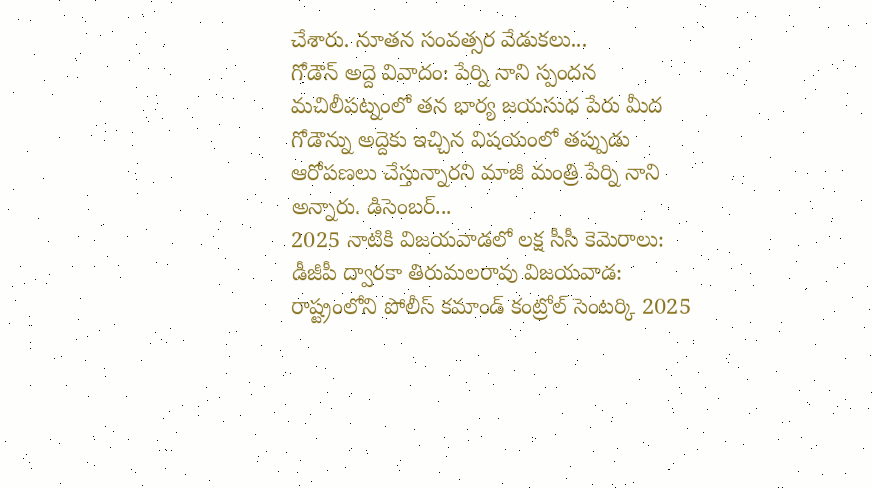చేశారు. నూతన సంవత్సర వేడుకలు...
గోడౌన్ అద్దె వివాదం: పేర్ని నాని స్పందన మచిలీపట్నంలో తన భార్య జయసుధ పేరు మీద గోడౌన్ను అద్దెకు ఇచ్చిన విషయంలో తప్పుడు ఆరోపణలు చేస్తున్నారని మాజీ మంత్రి పేర్ని నాని అన్నారు. డిసెంబర్...
2025 నాటికి విజయవాడలో లక్ష సీసీ కెమెరాలు: డీజీపీ ద్వారకా తిరుమలరావు విజయవాడ: రాష్ట్రంలోని పోలీస్ కమాండ్ కంట్రోల్ సెంటర్కి 2025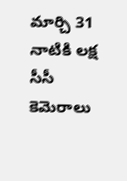మార్చి 31 నాటికి లక్ష సీసీ కెమెరాలు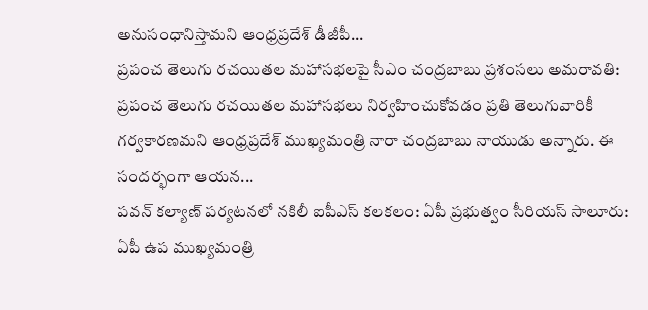అనుసంధానిస్తామని ఆంధ్రప్రదేశ్ డీజీపీ...
ప్రపంచ తెలుగు రచయితల మహాసభలపై సీఎం చంద్రబాబు ప్రశంసలు అమరావతి: ప్రపంచ తెలుగు రచయితల మహాసభలు నిర్వహించుకోవడం ప్రతి తెలుగువారికీ గర్వకారణమని ఆంధ్రప్రదేశ్ ముఖ్యమంత్రి నారా చంద్రబాబు నాయుడు అన్నారు. ఈ సందర్భంగా ఆయన...
పవన్ కల్యాణ్ పర్యటనలో నకిలీ ఐపీఎస్ కలకలం: ఏపీ ప్రభుత్వం సీరియస్ సాలూరు: ఏపీ ఉప ముఖ్యమంత్రి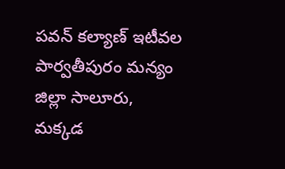పవన్ కల్యాణ్ ఇటీవల పార్వతీపురం మన్యం జిల్లా సాలూరు, మక్కడ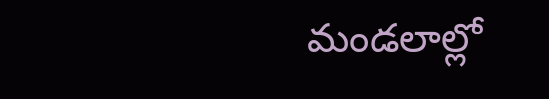మండలాల్లో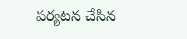పర్యటన చేసిన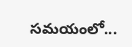సమయంలో...